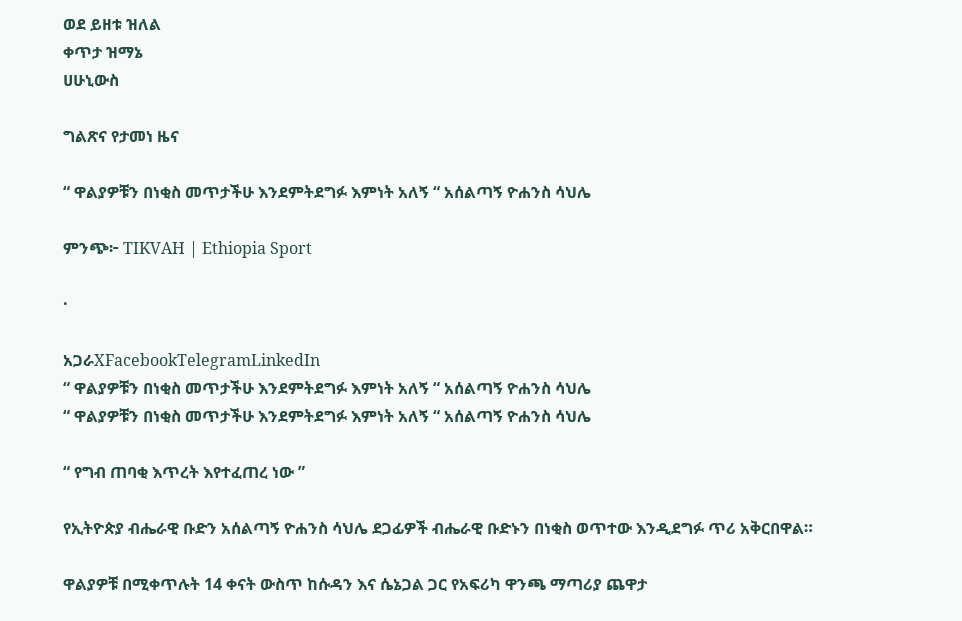ወደ ይዘቱ ዝለል
ቀጥታ ዝማኔ
ሀሁኒውስ

ግልጽና የታመነ ዜና

“ ዋልያዎቹን በነቂስ መጥታችሁ እንደምትደግፉ እምነት አለኝ “ አሰልጣኝ ዮሐንስ ሳህሌ

ምንጭ፦ TIKVAH | Ethiopia Sport

·

አጋራXFacebookTelegramLinkedIn
“ ዋልያዎቹን በነቂስ መጥታችሁ እንደምትደግፉ እምነት አለኝ “ አሰልጣኝ ዮሐንስ ሳህሌ
“ ዋልያዎቹን በነቂስ መጥታችሁ እንደምትደግፉ እምነት አለኝ “ አሰልጣኝ ዮሐንስ ሳህሌ

“ የግብ ጠባቂ እጥረት እየተፈጠረ ነው ”

የኢትዮጵያ ብሔራዊ ቡድን አሰልጣኝ ዮሐንስ ሳህሌ ደጋፊዎች ብሔራዊ ቡድኑን በነቂስ ወጥተው እንዲደግፉ ጥሪ አቅርበዋል።

ዋልያዎቹ በሚቀጥሉት 14 ቀናት ውስጥ ከሱዳን እና ሴኔጋል ጋር የአፍሪካ ዋንጫ ማጣሪያ ጨዋታ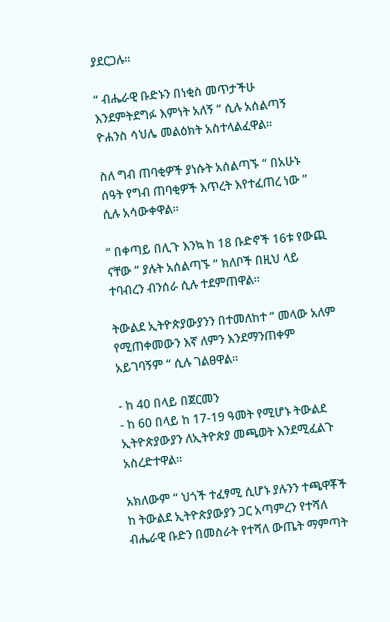ያደርጋሉ።

“ ብሔራዊ ቡድኑን በነቂስ መጥታችሁ እንደምትደግፉ እምነት አለኝ “ ሲሉ አሰልጣኝ ዮሐንስ ሳህሌ መልዕክት አስተላልፈዋል።

ስለ ግብ ጠባቂዎች ያነሱት አሰልጣኙ “ በአሁኑ ሰዓት የግብ ጠባቂዎች እጥረት እየተፈጠረ ነው ” ሲሉ አሳውቀዋል።

“ በቀጣይ በሊጉ እንኳ ከ 18 ቡድኖች 16ቱ የውጪ ናቸው “ ያሉት አሰልጣኙ “ ክለቦች በዚህ ላይ ተባብረን ብንሰራ ሲሉ ተደምጠዋል።

ትውልደ ኢትዮጵያውያንን በተመለከተ “ መላው አለም የሚጠቀመውን እኛ ለምን እንደማንጠቀም አይገባኝም “ ሲሉ ገልፀዋል።

- ከ 40 በላይ በጀርመን
- ከ 60 በላይ ከ 17-19 ዓመት የሚሆኑ ትውልደ ኢትዮጵያውያን ለኢትዮጵያ መጫወት እንደሚፈልጉ አስረድተዋል።

አክለውም “ ህጎች ተፈፃሚ ሲሆኑ ያሉንን ተጫዋቾች ከ ትውልደ ኢትዮጵያውያን ጋር አጣምረን የተሻለ ብሔራዊ ቡድን በመስራት የተሻለ ውጤት ማምጣት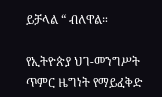ይቻላል “ ብለዋል።

የኢትዮጵያ ህገ-መንግሥት ጥምር ዜግነት የማይፈቅድ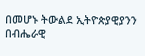በመሆኑ ትውልደ ኢትዮጵያዊያንን በብሔራዊ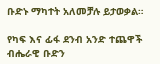ቡድኑ ማካተት አለመቻሉ ይታወቃል።

የካፍ እና ፊፋ ደንብ አንድ ተጨዋች ብሔራዊ ቡድን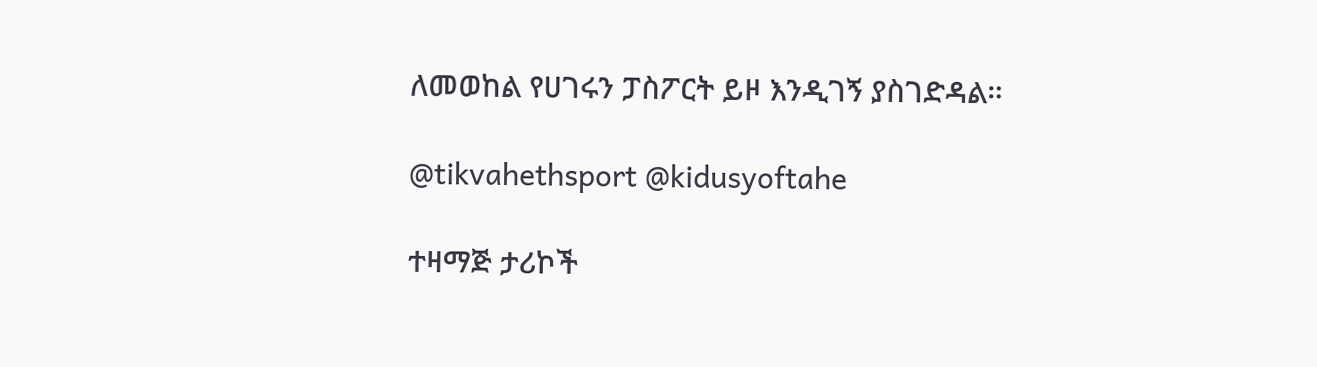ለመወከል የሀገሩን ፓስፖርት ይዞ እንዲገኝ ያስገድዳል።

@tikvahethsport @kidusyoftahe

ተዛማጅ ታሪኮች